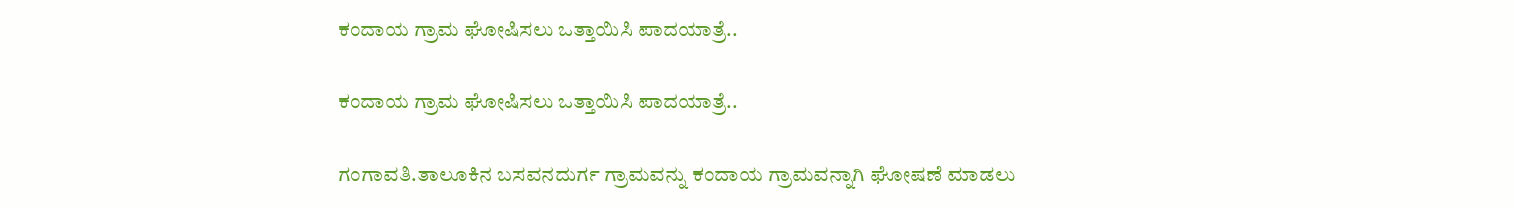ಕಂದಾಯ ಗ್ರಾಮ ಘೋಷಿಸಲು ಒತ್ತಾಯಿಸಿ ಪಾದಯಾತ್ರೆ..

ಕಂದಾಯ ಗ್ರಾಮ ಘೋಷಿಸಲು ಒತ್ತಾಯಿಸಿ ಪಾದಯಾತ್ರೆ..

ಗಂಗಾವತಿ.ತಾಲೂಕಿನ ಬಸವನದುರ್ಗ ಗ್ರಾಮವನ್ನು ಕಂದಾಯ ಗ್ರಾಮವನ್ನಾಗಿ ಘೋಷಣೆ ಮಾಡಲು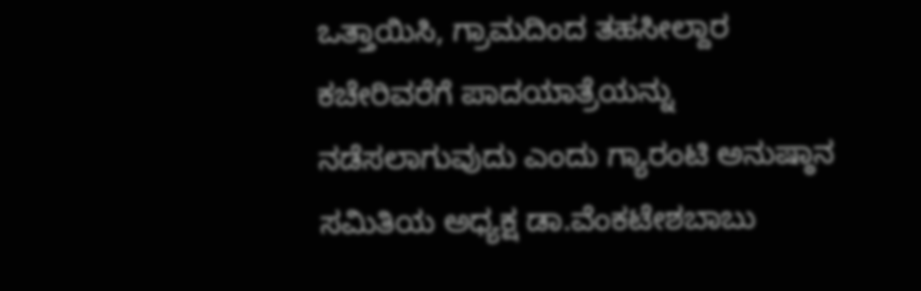ಒತ್ತಾಯಿಸಿ, ಗ್ರಾಮದಿಂದ ತಹಸೀಲ್ದಾರ ಕಚೇರಿವರೆಗೆ ಪಾದಯಾತ್ರೆಯನ್ನು ನಡೆಸಲಾಗುವುದು ಎಂದು ಗ್ಯಾರಂಟಿ ಅನುಷ್ಠಾನ ಸಮಿತಿಯ ಅಧ್ಯಕ್ಷ ಡಾ.ವೆಂಕಟೇಶಬಾಬು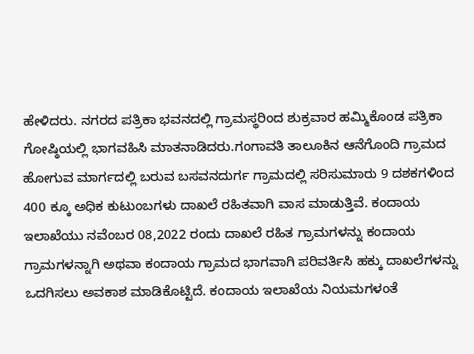ಹೇಳಿದರು. ನಗರದ ಪತ್ರಿಕಾ ಭವನದಲ್ಲಿ ಗ್ರಾಮಸ್ಥರಿಂದ ಶುಕ್ರವಾರ ಹಮ್ಮಿಕೊಂಡ ಪತ್ರಿಕಾ ಗೋಷ್ಠಿಯಲ್ಲಿ ಭಾಗವಹಿಸಿ ಮಾತನಾಡಿದರು.ಗಂಗಾವತಿ ತಾಲೂಕಿನ ಆನೆಗೊಂದಿ ಗ್ರಾಮದ ಹೋಗುವ ಮಾರ್ಗದಲ್ಲಿ ಬರುವ ಬಸವನದುರ್ಗ ಗ್ರಾಮದಲ್ಲಿ ಸರಿಸುಮಾರು 9 ದಶಕಗಳಿಂದ 400 ಕ್ಕೂ ಅಧಿಕ ಕುಟುಂಬಗಳು ದಾಖಲೆ ರಹಿತವಾಗಿ ವಾಸ ಮಾಡುತ್ತಿವೆ. ಕಂದಾಯ ಇಲಾಖೆಯು ನವೆಂಬರ 08,2022 ರಂದು ದಾಖಲೆ ರಹಿತ ಗ್ರಾಮಗಳನ್ನು ಕಂದಾಯ ಗ್ರಾಮಗಳನ್ನಾಗಿ ಅಥವಾ ಕಂದಾಯ ಗ್ರಾಮದ ಭಾಗವಾಗಿ ಪರಿವರ್ತಿಸಿ ಹಕ್ಕು ದಾಖಲೆಗಳನ್ನು ಒದಗಿಸಲು ಅವಕಾಶ ಮಾಡಿಕೊಟ್ಟಿದೆ. ಕಂದಾಯ ಇಲಾಖೆಯ ನಿಯಮಗಳಂತೆ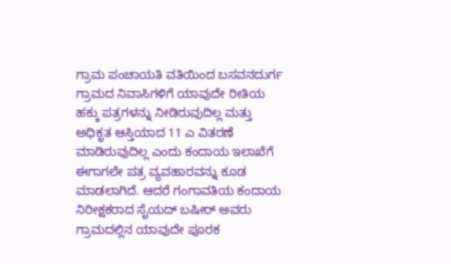ಗ್ರಾಮ ಪಂಚಾಯತಿ ವತಿಯಿಂದ ಬಸವನದುರ್ಗ ಗ್ರಾಮದ ನಿವಾಸಿಗಳಿಗೆ ಯಾವುದೇ ರೀತಿಯ ಹಕ್ಕು ಪತ್ರಗಳನ್ನು ನೀಡಿರುವುದಿಲ್ಲ ಮತ್ತು ಅಧಿಕೃತ ಆಸ್ತಿಯಾದ 11 ಎ ವಿತರಣೆ ಮಾಡಿರುವುದಿಲ್ಲ ಎಂದು ಕಂದಾಯ ಇಲಾಖೆಗೆ ಈಗಾಗಲೇ ಪತ್ರ ವ್ಯವಹಾರವನ್ನು ಕೂಡ ಮಾಡಲಾಗಿದೆ. ಆದರೆ ಗಂಗಾವತಿಯ ಕಂದಾಯ ನಿರೀಕ್ಷಕರಾದ ಸೈಯದ್ ಬಷೀರ್ ಅವರು ಗ್ರಾಮದಲ್ಲಿನ ಯಾವುದೇ ಪೂರಕ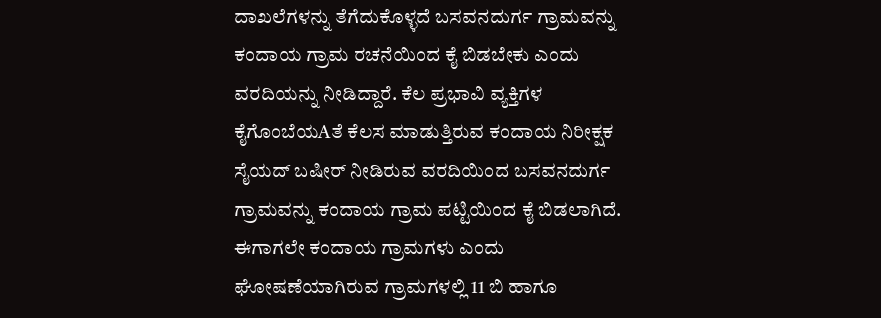ದಾಖಲೆಗಳನ್ನು ತೆಗೆದುಕೊಳ್ಳದೆ ಬಸವನದುರ್ಗ ಗ್ರಾಮವನ್ನು ಕಂದಾಯ ಗ್ರಾಮ ರಚನೆಯಿಂದ ಕೈ ಬಿಡಬೇಕು ಎಂದು ವರದಿಯನ್ನು ನೀಡಿದ್ದಾರೆ. ಕೆಲ ಪ್ರಭಾವಿ ವ್ಯಕ್ತಿಗಳ ಕೈಗೊಂಬೆಯAತೆ ಕೆಲಸ ಮಾಡುತ್ತಿರುವ ಕಂದಾಯ ನಿರೀಕ್ಷಕ ಸೈಯದ್ ಬಷೀರ್ ನೀಡಿರುವ ವರದಿಯಿಂದ ಬಸವನದುರ್ಗ ಗ್ರಾಮವನ್ನು ಕಂದಾಯ ಗ್ರಾಮ ಪಟ್ಟಿಯಿಂದ ಕೈ ಬಿಡಲಾಗಿದೆ. ಈಗಾಗಲೇ ಕಂದಾಯ ಗ್ರಾಮಗಳು ಎಂದು ಘೋಷಣೆಯಾಗಿರುವ ಗ್ರಾಮಗಳಲ್ಲಿ 11 ಬಿ ಹಾಗೂ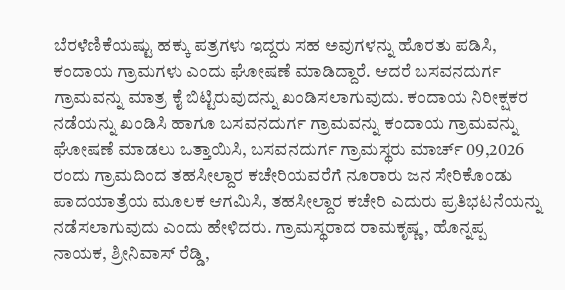ಬೆರಳೆಣಿಕೆಯಷ್ಟು ಹಕ್ಕು ಪತ್ರಗಳು ಇದ್ದರು ಸಹ ಅವುಗಳನ್ನು ಹೊರತು ಪಡಿಸಿ, ಕಂದಾಯ ಗ್ರಾಮಗಳು ಎಂದು ಘೋಷಣೆ ಮಾಡಿದ್ದಾರೆ. ಆದರೆ ಬಸವನದುರ್ಗ ಗ್ರಾಮವನ್ನು ಮಾತ್ರ ಕೈ ಬಿಟ್ಟಿರುವುದನ್ನು ಖಂಡಿಸಲಾಗುವುದು. ಕಂದಾಯ ನಿರೀಕ್ಷಕರ ನಡೆಯನ್ನು ಖಂಡಿಸಿ ಹಾಗೂ ಬಸವನದುರ್ಗ ಗ್ರಾಮವನ್ನು ಕಂದಾಯ ಗ್ರಾಮವನ್ನು ಘೋಷಣೆ ಮಾಡಲು ಒತ್ತಾಯಿಸಿ, ಬಸವನದುರ್ಗ ಗ್ರಾಮಸ್ಥರು ಮಾರ್ಚ್ 09,2026 ರಂದು ಗ್ರಾಮದಿಂದ ತಹಸೀಲ್ದಾರ ಕಚೇರಿಯವರೆಗೆ ನೂರಾರು ಜನ ಸೇರಿಕೊಂಡು ಪಾದಯಾತ್ರೆಯ ಮೂಲಕ ಆಗಮಿಸಿ, ತಹಸೀಲ್ದಾರ ಕಚೇರಿ ಎದುರು ಪ್ರತಿಭಟನೆಯನ್ನು ನಡೆಸಲಾಗುವುದು ಎಂದು ಹೇಳಿದರು. ಗ್ರಾಮಸ್ಥರಾದ ರಾಮಕೃಷ್ಣ, ಹೊನ್ನಪ್ಪ ನಾಯಕ, ಶ್ರೀನಿವಾಸ್ ರೆಡ್ಡಿ,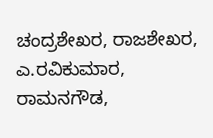ಚಂದ್ರಶೇಖರ, ರಾಜಶೇಖರ, ಎ.ರವಿಕುಮಾರ, ರಾಮನಗೌಡ,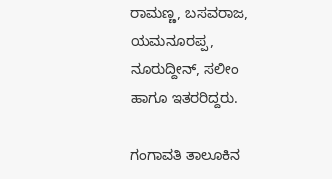ರಾಮಣ್ಣ, ಬಸವರಾಜ, ಯಮನೂರಪ್ಪ, ನೂರುದ್ದೀನ್, ಸಲೀಂ ಹಾಗೂ ಇತರರಿದ್ದರು.

ಗಂಗಾವತಿ ತಾಲೂಕಿನ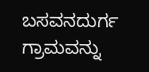ಬಸವನದುರ್ಗ ಗ್ರಾಮವನ್ನು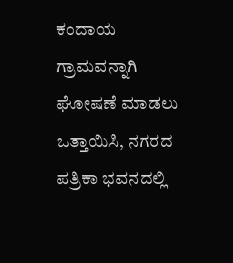ಕಂದಾಯ ಗ್ರಾಮವನ್ನಾಗಿ ಘೋಷಣೆ ಮಾಡಲು ಒತ್ತಾಯಿಸಿ, ನಗರದ ಪತ್ರಿಕಾ ಭವನದಲ್ಲಿ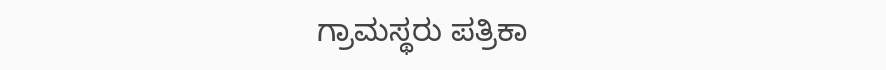ಗ್ರಾಮಸ್ಥರು ಪತ್ರಿಕಾ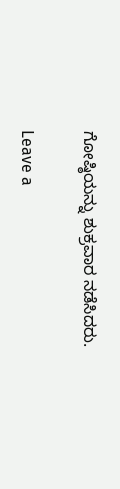ಗೋಷ್ಠಿಯನ್ನು ಶುಕ್ರವಾರ ನಡೆಸಿದರು.

Leave a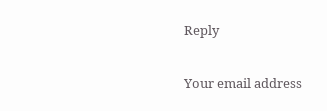Reply

Your email address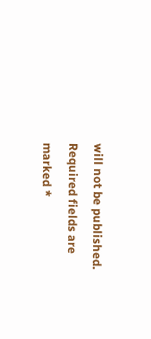will not be published. Required fields are marked *